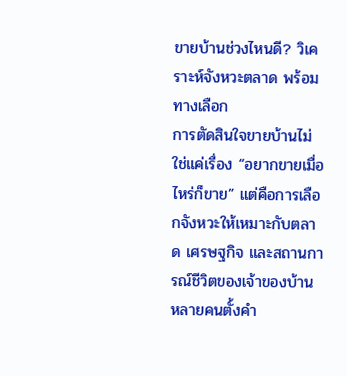ขายบ้านช่วงไหนดี? วิเคราะห์จังหวะตลาด พร้อมทางเลือก
การตัดสินใจขายบ้านไม่ใช่แค่เรื่อง “อยากขายเมื่อไหร่ก็ขาย” แต่คือการเลือกจังหวะให้เหมาะกับตลาด เศรษฐกิจ และสถานการณ์ชีวิตของเจ้าของบ้าน หลายคนตั้งคำ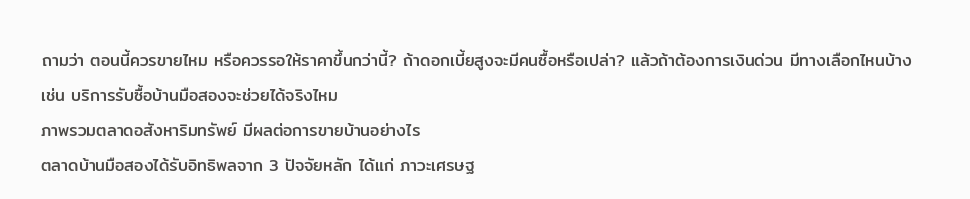ถามว่า ตอนนี้ควรขายไหม หรือควรรอให้ราคาขึ้นกว่านี้? ถ้าดอกเบี้ยสูงจะมีคนซื้อหรือเปล่า? แล้วถ้าต้องการเงินด่วน มีทางเลือกไหนบ้าง เช่น บริการรับซื้อบ้านมือสองจะช่วยได้จริงไหม
ภาพรวมตลาดอสังหาริมทรัพย์ มีผลต่อการขายบ้านอย่างไร
ตลาดบ้านมือสองได้รับอิทธิพลจาก 3 ปัจจัยหลัก ได้แก่ ภาวะเศรษฐ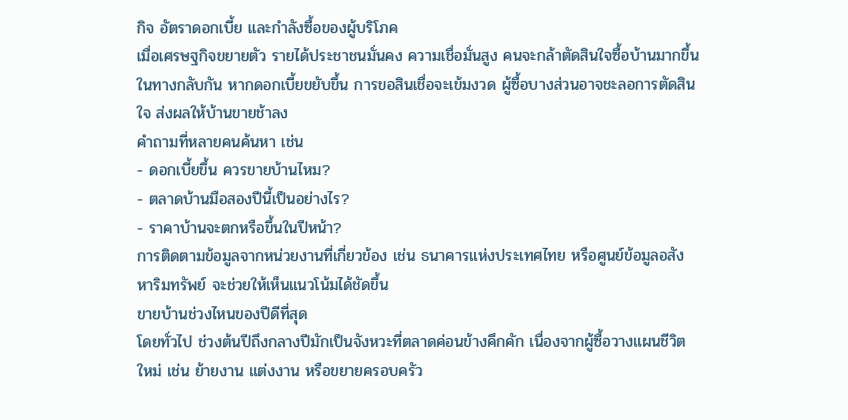กิจ อัตราดอกเบี้ย และกำลังซื้อของผู้บริโภค
เมื่อเศรษฐกิจขยายตัว รายได้ประชาชนมั่นคง ความเชื่อมั่นสูง คนจะกล้าตัดสินใจซื้อบ้านมากขึ้น ในทางกลับกัน หากดอกเบี้ยขยับขึ้น การขอสินเชื่อจะเข้มงวด ผู้ซื้อบางส่วนอาจชะลอการตัดสินใจ ส่งผลให้บ้านขายช้าลง
คำถามที่หลายคนค้นหา เช่น
- ดอกเบี้ยขึ้น ควรขายบ้านไหม?
- ตลาดบ้านมือสองปีนี้เป็นอย่างไร?
- ราคาบ้านจะตกหรือขึ้นในปีหน้า?
การติดตามข้อมูลจากหน่วยงานที่เกี่ยวข้อง เช่น ธนาคารแห่งประเทศไทย หรือศูนย์ข้อมูลอสังหาริมทรัพย์ จะช่วยให้เห็นแนวโน้มได้ชัดขึ้น
ขายบ้านช่วงไหนของปีดีที่สุด
โดยทั่วไป ช่วงต้นปีถึงกลางปีมักเป็นจังหวะที่ตลาดค่อนข้างคึกคัก เนื่องจากผู้ซื้อวางแผนชีวิตใหม่ เช่น ย้ายงาน แต่งงาน หรือขยายครอบครัว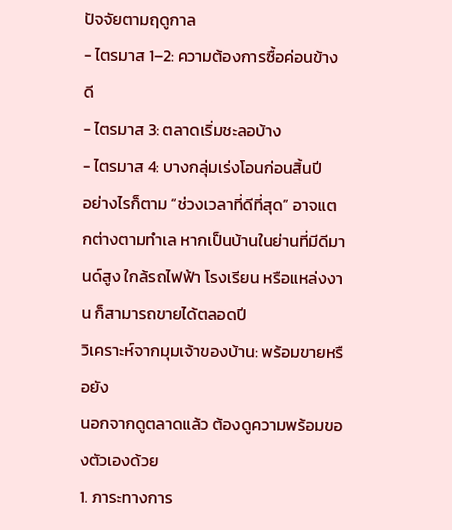ปัจจัยตามฤดูกาล
- ไตรมาส 1–2: ความต้องการซื้อค่อนข้างดี
- ไตรมาส 3: ตลาดเริ่มชะลอบ้าง
- ไตรมาส 4: บางกลุ่มเร่งโอนก่อนสิ้นปี
อย่างไรก็ตาม “ช่วงเวลาที่ดีที่สุด” อาจแตกต่างตามทำเล หากเป็นบ้านในย่านที่มีดีมานด์สูง ใกล้รถไฟฟ้า โรงเรียน หรือแหล่งงาน ก็สามารถขายได้ตลอดปี
วิเคราะห์จากมุมเจ้าของบ้าน: พร้อมขายหรือยัง
นอกจากดูตลาดแล้ว ต้องดูความพร้อมของตัวเองด้วย
1. ภาระทางการ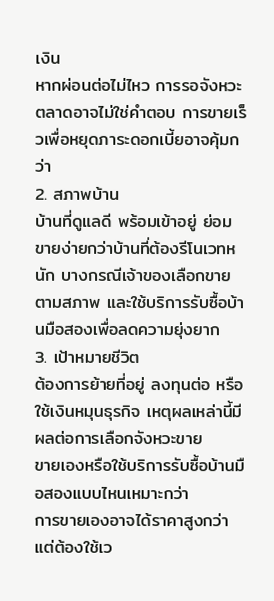เงิน
หากผ่อนต่อไม่ไหว การรอจังหวะตลาดอาจไม่ใช่คำตอบ การขายเร็วเพื่อหยุดภาระดอกเบี้ยอาจคุ้มกว่า
2. สภาพบ้าน
บ้านที่ดูแลดี พร้อมเข้าอยู่ ย่อมขายง่ายกว่าบ้านที่ต้องรีโนเวทหนัก บางกรณีเจ้าของเลือกขายตามสภาพ และใช้บริการรับซื้อบ้านมือสองเพื่อลดความยุ่งยาก
3. เป้าหมายชีวิต
ต้องการย้ายที่อยู่ ลงทุนต่อ หรือใช้เงินหมุนธุรกิจ เหตุผลเหล่านี้มีผลต่อการเลือกจังหวะขาย
ขายเองหรือใช้บริการรับซื้อบ้านมือสองแบบไหนเหมาะกว่า
การขายเองอาจได้ราคาสูงกว่า แต่ต้องใช้เว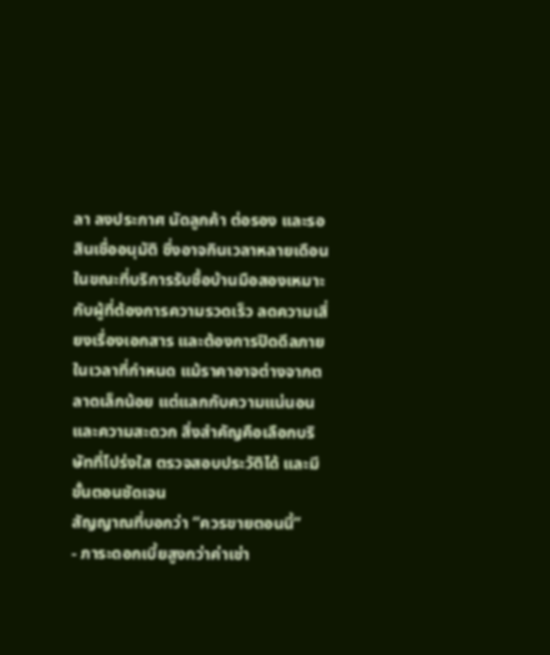ลา ลงประกาศ นัดลูกค้า ต่อรอง และรอสินเชื่ออนุมัติ ซึ่งอาจกินเวลาหลายเดือน ในขณะที่บริการรับซื้อบ้านมือสองเหมาะกับผู้ที่ต้องการความรวดเร็ว ลดความเสี่ยงเรื่องเอกสาร และต้องการปิดดีลภายในเวลาที่กำหนด แม้ราคาอาจต่างจากตลาดเล็กน้อย แต่แลกกับความแน่นอนและความสะดวก สิ่งสำคัญคือเลือกบริษัทที่โปร่งใส ตรวจสอบประวัติได้ และมีขั้นตอนชัดเจน
สัญญาณที่บอกว่า “ควรขายตอนนี้”
- ภาระดอกเบี้ยสูงกว่าค่าเช่า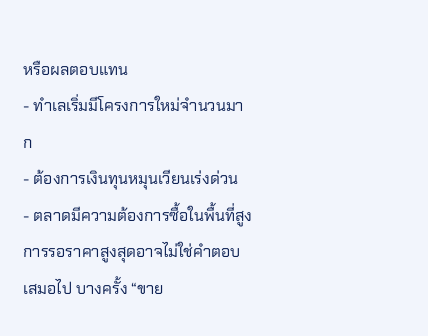หรือผลตอบแทน
- ทำเลเริ่มมีโครงการใหม่จำนวนมาก
- ต้องการเงินทุนหมุนเวียนเร่งด่วน
- ตลาดมีความต้องการซื้อในพื้นที่สูง
การรอราคาสูงสุดอาจไม่ใช่คำตอบเสมอไป บางครั้ง “ขาย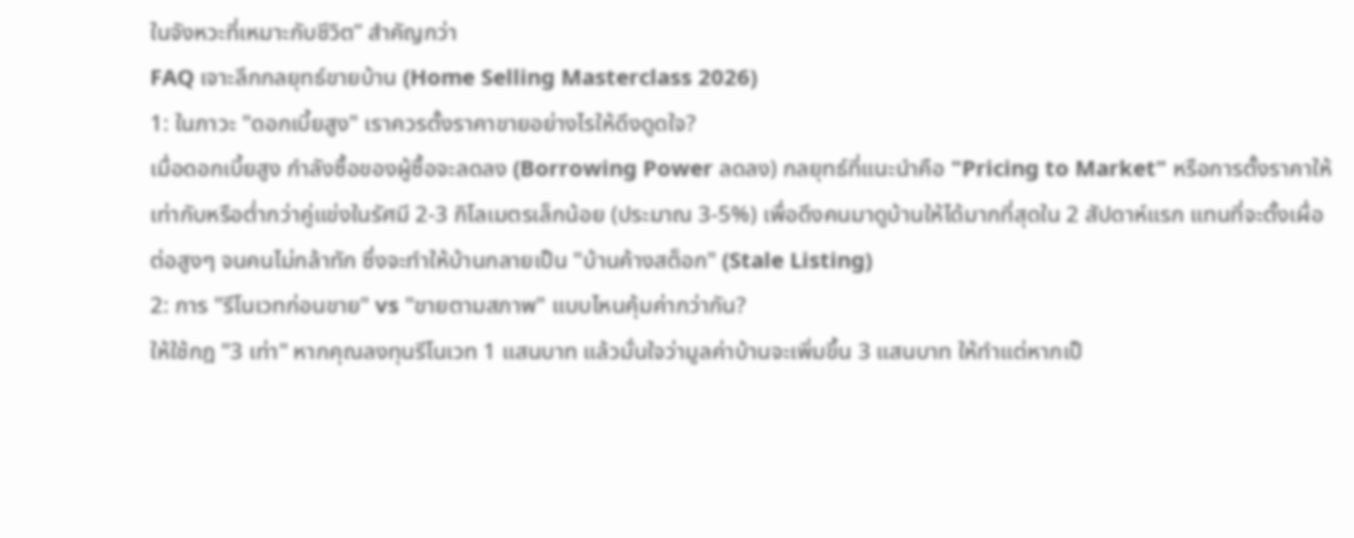ในจังหวะที่เหมาะกับชีวิต” สำคัญกว่า
FAQ เจาะลึกกลยุทธ์ขายบ้าน (Home Selling Masterclass 2026)
1: ในภาวะ "ดอกเบี้ยสูง" เราควรตั้งราคาขายอย่างไรให้ดึงดูดใจ?
เมื่อดอกเบี้ยสูง กำลังซื้อของผู้ซื้อจะลดลง (Borrowing Power ลดลง) กลยุทธ์ที่แนะนำคือ "Pricing to Market" หรือการตั้งราคาให้เท่ากับหรือต่ำกว่าคู่แข่งในรัศมี 2-3 กิโลเมตรเล็กน้อย (ประมาณ 3-5%) เพื่อดึงคนมาดูบ้านให้ได้มากที่สุดใน 2 สัปดาห์แรก แทนที่จะตั้งเผื่อต่อสูงๆ จนคนไม่กล้าทัก ซึ่งจะทำให้บ้านกลายเป็น "บ้านค้างสต็อก" (Stale Listing)
2: การ "รีโนเวทก่อนขาย" vs "ขายตามสภาพ" แบบไหนคุ้มค่ากว่ากัน?
ให้ใช้กฎ "3 เท่า" หากคุณลงทุนรีโนเวท 1 แสนบาท แล้วมั่นใจว่ามูลค่าบ้านจะเพิ่มขึ้น 3 แสนบาท ให้ทำแต่หากเป็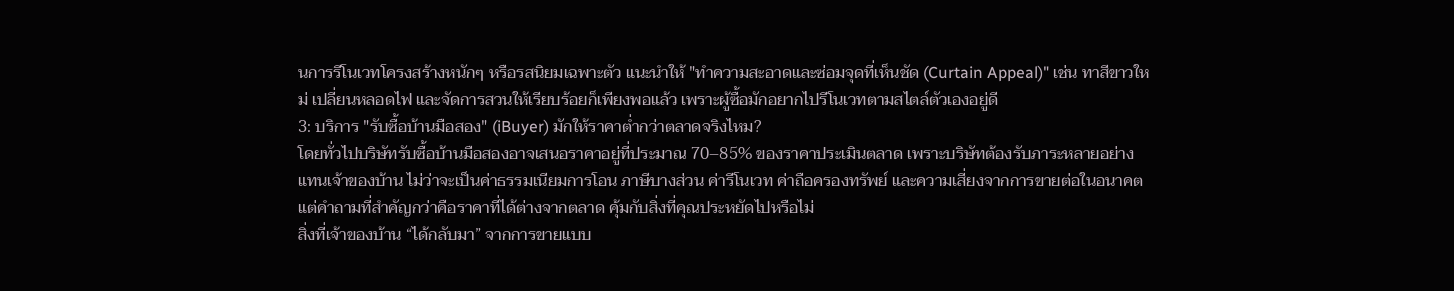นการรีโนเวทโครงสร้างหนักๆ หรือรสนิยมเฉพาะตัว แนะนำให้ "ทำความสะอาดและซ่อมจุดที่เห็นชัด (Curtain Appeal)" เช่น ทาสีขาวใหม่ เปลี่ยนหลอดไฟ และจัดการสวนให้เรียบร้อยก็เพียงพอแล้ว เพราะผู้ซื้อมักอยากไปรีโนเวทตามสไตล์ตัวเองอยู่ดี
3: บริการ "รับซื้อบ้านมือสอง" (iBuyer) มักให้ราคาต่ำกว่าตลาดจริงไหม?
โดยทั่วไปบริษัทรับซื้อบ้านมือสองอาจเสนอราคาอยู่ที่ประมาณ 70–85% ของราคาประเมินตลาด เพราะบริษัทต้องรับภาระหลายอย่างแทนเจ้าของบ้าน ไม่ว่าจะเป็นค่าธรรมเนียมการโอน ภาษีบางส่วน ค่ารีโนเวท ค่าถือครองทรัพย์ และความเสี่ยงจากการขายต่อในอนาคต
แต่คำถามที่สำคัญกว่าคือราคาที่ได้ต่างจากตลาด คุ้มกับสิ่งที่คุณประหยัดไปหรือไม่
สิ่งที่เจ้าของบ้าน “ได้กลับมา” จากการขายแบบ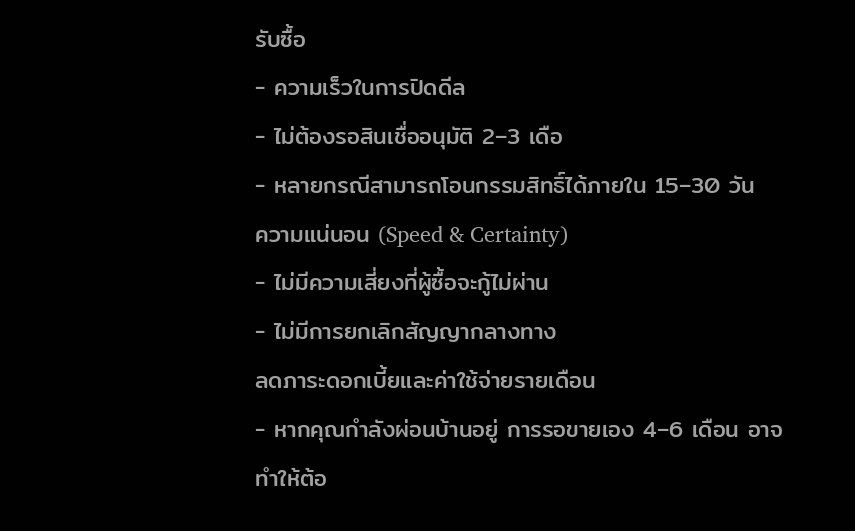รับซื้อ
- ความเร็วในการปิดดีล
- ไม่ต้องรอสินเชื่ออนุมัติ 2–3 เดือ
- หลายกรณีสามารถโอนกรรมสิทธิ์ได้ภายใน 15–30 วัน
ความแน่นอน (Speed & Certainty)
- ไม่มีความเสี่ยงที่ผู้ซื้อจะกู้ไม่ผ่าน
- ไม่มีการยกเลิกสัญญากลางทาง
ลดภาระดอกเบี้ยและค่าใช้จ่ายรายเดือน
- หากคุณกำลังผ่อนบ้านอยู่ การรอขายเอง 4–6 เดือน อาจทำให้ต้อ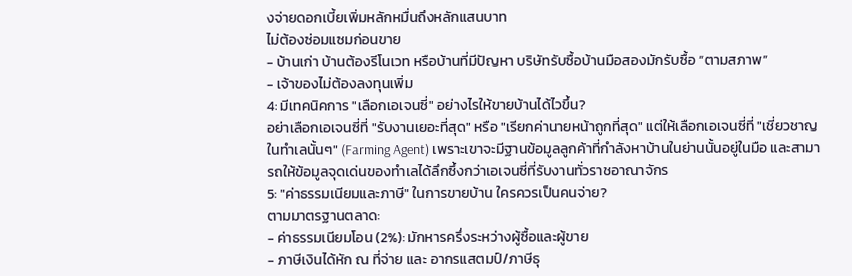งจ่ายดอกเบี้ยเพิ่มหลักหมื่นถึงหลักแสนบาท
ไม่ต้องซ่อมแซมก่อนขาย
- บ้านเก่า บ้านต้องรีโนเวท หรือบ้านที่มีปัญหา บริษัทรับซื้อบ้านมือสองมักรับซื้อ “ตามสภาพ”
- เจ้าของไม่ต้องลงทุนเพิ่ม
4: มีเทคนิคการ "เลือกเอเจนซี่" อย่างไรให้ขายบ้านได้ไวขึ้น?
อย่าเลือกเอเจนซี่ที่ "รับงานเยอะที่สุด" หรือ "เรียกค่านายหน้าถูกที่สุด" แต่ให้เลือกเอเจนซี่ที่ "เชี่ยวชาญในทำเลนั้นๆ" (Farming Agent) เพราะเขาจะมีฐานข้อมูลลูกค้าที่กำลังหาบ้านในย่านนั้นอยู่ในมือ และสามารถให้ข้อมูลจุดเด่นของทำเลได้ลึกซึ้งกว่าเอเจนซี่ที่รับงานทั่วราชอาณาจักร
5: "ค่าธรรมเนียมและภาษี" ในการขายบ้าน ใครควรเป็นคนจ่าย?
ตามมาตรฐานตลาด:
- ค่าธรรมเนียมโอน (2%): มักหารครึ่งระหว่างผู้ซื้อและผู้ขาย
- ภาษีเงินได้หัก ณ ที่จ่าย และ อากรแสตมป์/ภาษีธุ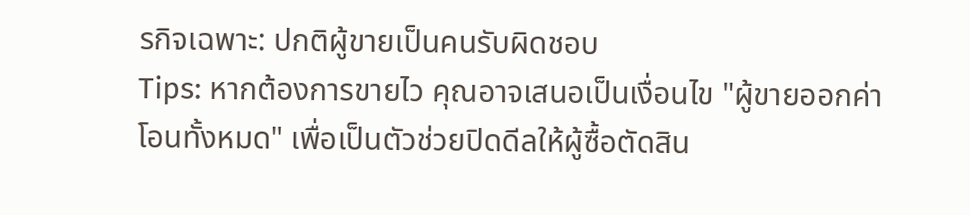รกิจเฉพาะ: ปกติผู้ขายเป็นคนรับผิดชอบ
Tips: หากต้องการขายไว คุณอาจเสนอเป็นเงื่อนไข "ผู้ขายออกค่าโอนทั้งหมด" เพื่อเป็นตัวช่วยปิดดีลให้ผู้ซื้อตัดสิน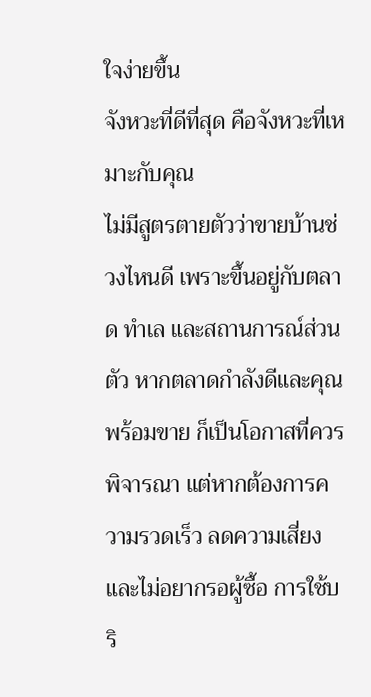ใจง่ายขึ้น
จังหวะที่ดีที่สุด คือจังหวะที่เหมาะกับคุณ
ไม่มีสูตรตายตัวว่าขายบ้านช่วงไหนดี เพราะขึ้นอยู่กับตลาด ทำเล และสถานการณ์ส่วนตัว หากตลาดกำลังดีและคุณพร้อมขาย ก็เป็นโอกาสที่ควรพิจารณา แต่หากต้องการความรวดเร็ว ลดความเสี่ยง และไม่อยากรอผู้ซื้อ การใช้บริ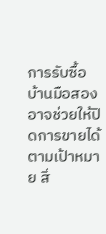การรับซื้อบ้านมือสองอาจช่วยให้ปิดการขายได้ตามเป้าหมาย สิ่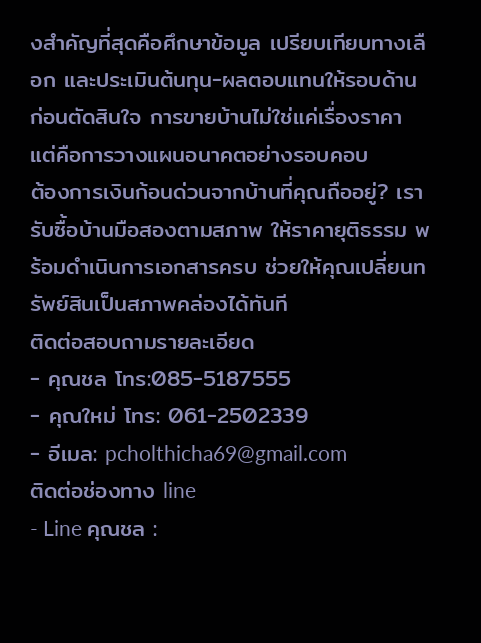งสำคัญที่สุดคือศึกษาข้อมูล เปรียบเทียบทางเลือก และประเมินต้นทุน-ผลตอบแทนให้รอบด้าน ก่อนตัดสินใจ การขายบ้านไม่ใช่แค่เรื่องราคา แต่คือการวางแผนอนาคตอย่างรอบคอบ
ต้องการเงินก้อนด่วนจากบ้านที่คุณถืออยู่? เรารับซื้อบ้านมือสองตามสภาพ ให้ราคายุติธรรม พร้อมดำเนินการเอกสารครบ ช่วยให้คุณเปลี่ยนทรัพย์สินเป็นสภาพคล่องได้ทันที
ติดต่อสอบถามรายละเอียด
- คุณชล โทร:085-5187555
- คุณใหม่ โทร: 061-2502339
- อีเมล: pcholthicha69@gmail.com
ติดต่อช่องทาง line
- Line คุณชล :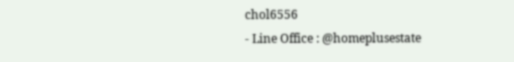chol6556
- Line Office : @homeplusestate